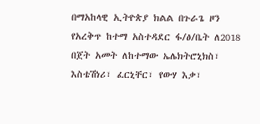በማአከላዊ ኢትዮጵያ ክልል በጉራጌ ዞን የአረቅጥ ከተማ አስተዳደር ፋ/ፅ/ቤት ለ2018 በጀት አመት ለከተማው ኤሌክትሮኒክስ፣ እስቴሽነሪ፣ ፈርኒቸር፣ የውሃ እቃ፣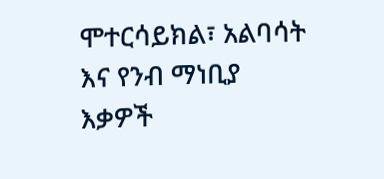ሞተርሳይክል፣ አልባሳት እና የንብ ማነቢያ እቃዎች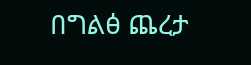በግልፅ ጨረታ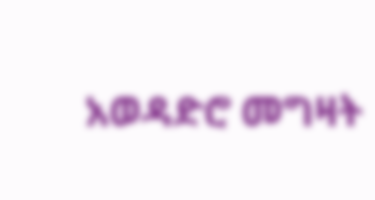አወዳድሮ መግዛት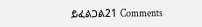ይፈልጋል21 Comments